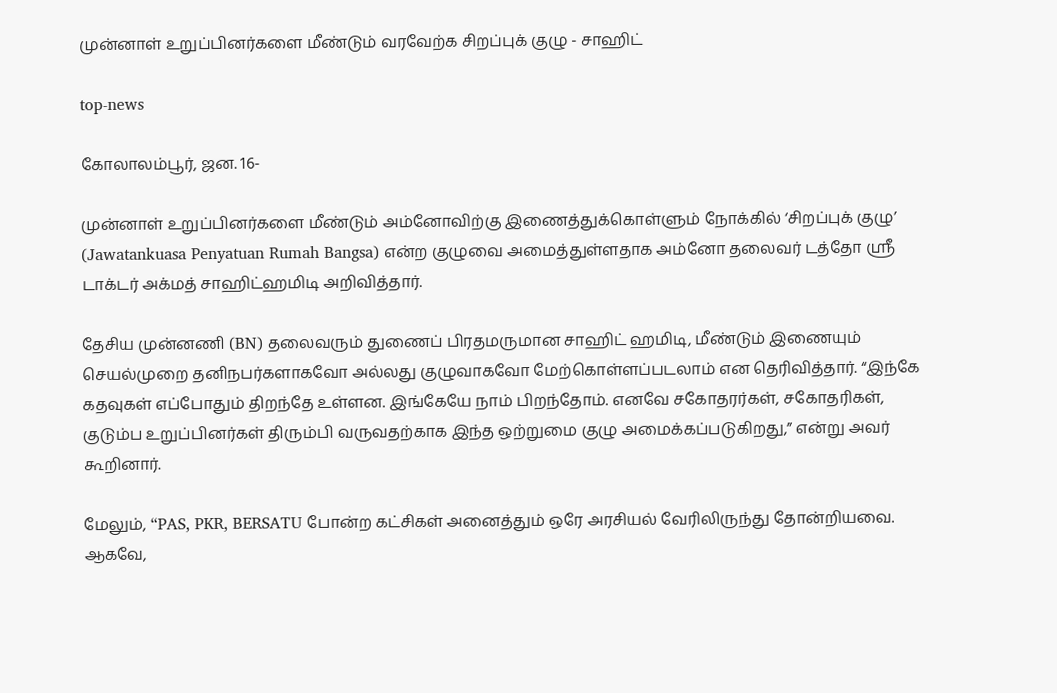முன்னாள் உறுப்பினர்களை மீண்டும் வரவேற்க சிறப்புக் குழு - சாஹிட்

top-news

கோலாலம்பூர், ஜன. 16-

முன்னாள் உறுப்பினர்களை மீண்டும் அம்னோவிற்கு இணைத்துக்கொள்ளும் நோக்கில் ‘சிறப்புக் குழு’ (Jawatankuasa Penyatuan Rumah Bangsa) என்ற குழுவை அமைத்துள்ளதாக அம்னோ தலைவர் டத்தோ ஸ்ரீ டாக்டர் அக்மத் சாஹிட்ஹமிடி அறிவித்தார்.

தேசிய முன்னணி (BN) தலைவரும் துணைப் பிரதமருமான சாஹிட் ஹமிடி, மீண்டும் இணையும் செயல்முறை தனிநபர்களாகவோ அல்லது குழுவாகவோ மேற்கொள்ளப்படலாம் என தெரிவித்தார். “இந்கே  கதவுகள் எப்போதும் திறந்தே உள்ளன. இங்கேயே நாம் பிறந்தோம். எனவே சகோதரர்கள், சகோதரிகள், குடும்ப உறுப்பினர்கள் திரும்பி வருவதற்காக இந்த ஒற்றுமை குழு அமைக்கப்படுகிறது,” என்று அவர் கூறினார்.

மேலும், “PAS, PKR, BERSATU போன்ற கட்சிகள் அனைத்தும் ஒரே அரசியல் வேரிலிருந்து தோன்றியவை. ஆகவே,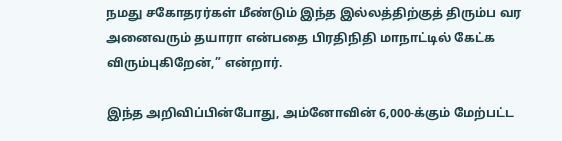நமது சகோதரர்கள் மீண்டும் இந்த இல்லத்திற்குத் திரும்ப வர அனைவரும் தயாரா என்பதை பிரதிநிதி மாநாட்டில் கேட்க விரும்புகிறேன்,” என்றார்.

இந்த அறிவிப்பின்போது, அம்னோவின் 6,000-க்கும் மேற்பட்ட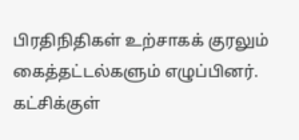பிரதிநிதிகள் உற்சாகக் குரலும் கைத்தட்டல்களும் எழுப்பினர். கட்சிக்குள்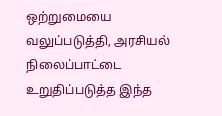ஒற்றுமையை வலுப்படுத்தி, அரசியல் நிலைப்பாட்டை உறுதிப்படுத்த இந்த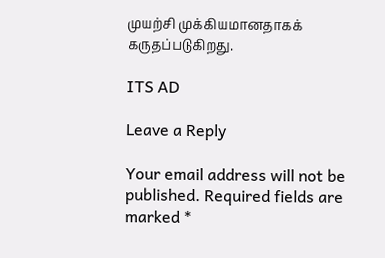முயற்சி முக்கியமானதாகக் கருதப்படுகிறது.

ITS AD

Leave a Reply

Your email address will not be published. Required fields are marked *